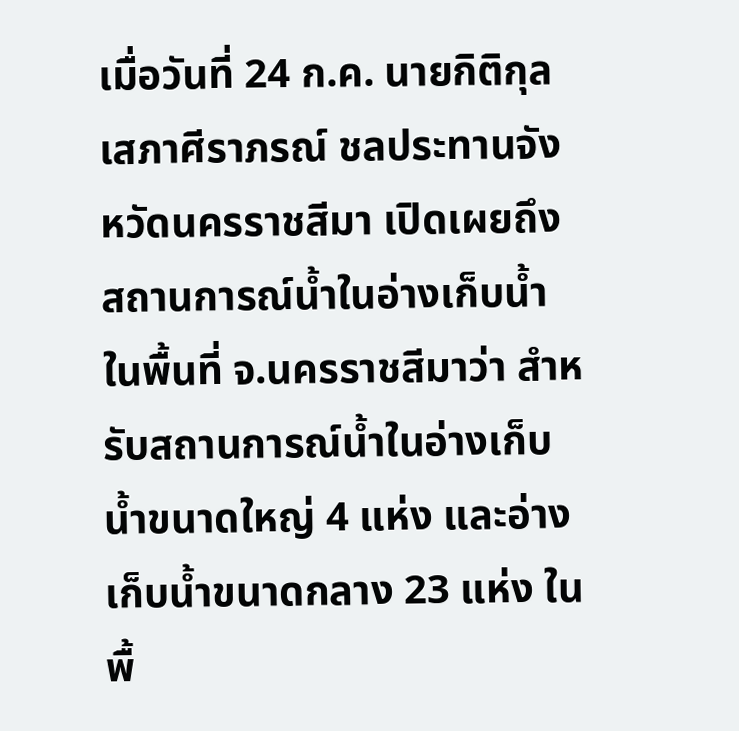เมื่อวันที่ 24 ก.ค. นายกิติกุล เสภาศีราภรณ์ ชลประทานจังหวัดนครราชสีมา เปิดเผยถึงสถานการณ์น้ำในอ่างเก็บน้ำ ในพื้นที่ จ.นครราชสีมาว่า สำหรับสถานการณ์น้ำในอ่างเก็บน้ำขนาดใหญ่ 4 แห่ง และอ่างเก็บน้ำขนาดกลาง 23 แห่ง ในพื้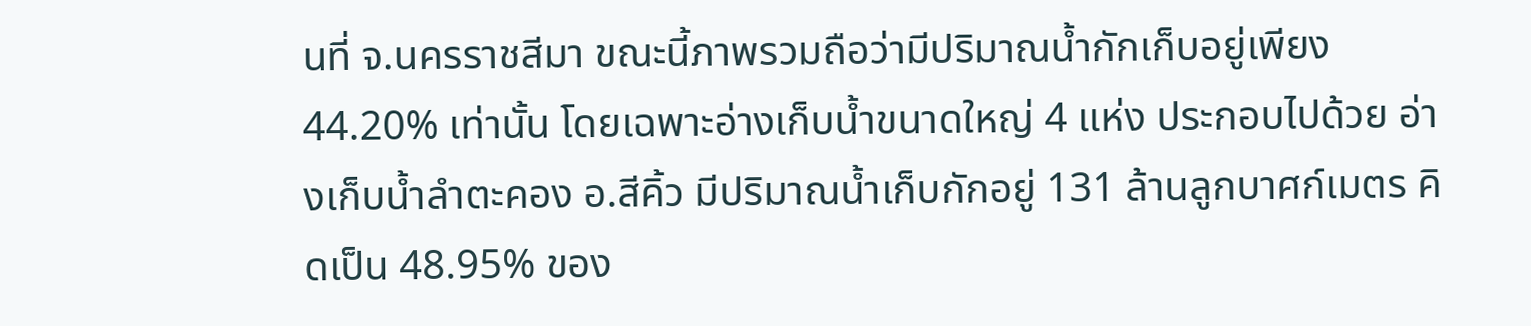นที่ จ.นครราชสีมา ขณะนี้ภาพรวมถือว่ามีปริมาณน้ำกักเก็บอยู่เพียง 44.20% เท่านั้น โดยเฉพาะอ่างเก็บน้ำขนาดใหญ่ 4 แห่ง ประกอบไปด้วย อ่างเก็บน้ำลำตะคอง อ.สีคิ้ว มีปริมาณน้ำเก็บกักอยู่ 131 ล้านลูกบาศก์เมตร คิดเป็น 48.95% ของ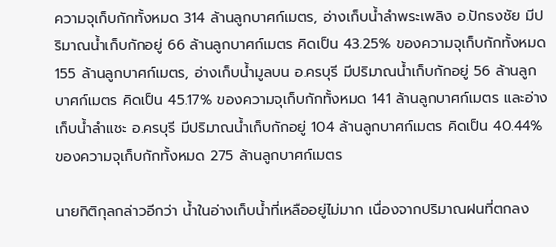ความจุเก็บกักทั้งหมด 314 ล้านลูกบาศก์เมตร, อ่างเก็บน้ำลำพระเพลิง อ.ปักธงชัย มีปริมาณน้ำเก็บกักอยู่ 66 ล้านลูกบาศก์เมตร คิดเป็น 43.25% ของความจุเก็บกักทั้งหมด 155 ล้านลูกบาศก์เมตร, อ่างเก็บน้ำมูลบน อ.ครบุรี มีปริมาณน้ำเก็บกักอยู่ 56 ล้านลูกบาศก์เมตร คิดเป็น 45.17% ของความจุเก็บกักทั้งหมด 141 ล้านลูกบาศก์เมตร และอ่างเก็บน้ำลำแชะ อ.ครบุรี มีปริมาณน้ำเก็บกักอยู่ 104 ล้านลูกบาศก์เมตร คิดเป็น 40.44% ของความจุเก็บกักทั้งหมด 275 ล้านลูกบาศก์เมตร

นายกิติกุลกล่าวอีกว่า น้ำในอ่างเก็บน้ำที่เหลืออยู่ไม่มาก เนื่องจากปริมาณฝนที่ตกลง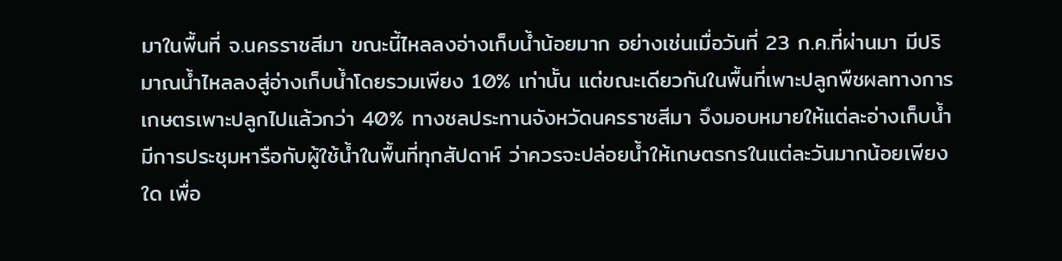มาในพื้นที่ จ.นครราชสีมา ขณะนี้ไหลลงอ่างเก็บน้ำน้อยมาก อย่างเช่นเมื่อวันที่ 23 ก.ค.ที่ผ่านมา มีปริมาณน้ำไหลลงสู่อ่างเก็บน้ำโดยรวมเพียง 10% เท่านั้น แต่ขณะเดียวกันในพื้นที่เพาะปลูกพืชผลทางการเกษตรเพาะปลูกไปแล้วกว่า 40% ทางชลประทานจังหวัดนครราชสีมา จึงมอบหมายให้แต่ละอ่างเก็บน้ำ มีการประชุมหารือกับผู้ใช้น้ำในพื้นที่ทุกสัปดาห์ ว่าควรจะปล่อยน้ำให้เกษตรกรในแต่ละวันมากน้อยเพียงใด เพื่อ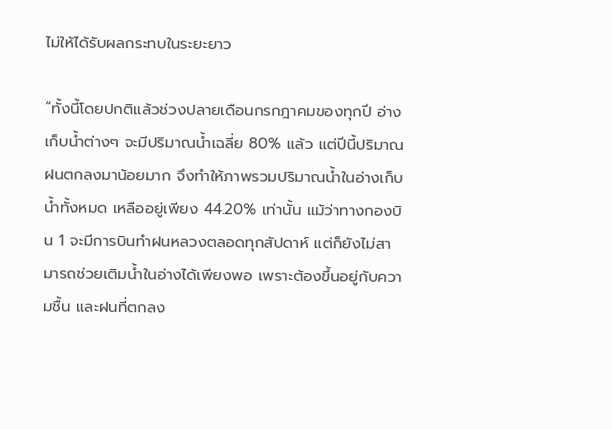ไม่ให้ได้รับผลกระทบในระยะยาว

“ทั้งนี้โดยปกติแล้วช่วงปลายเดือนกรกฎาคมของทุกปี อ่างเก็บน้ำต่างๆ จะมีปริมาณน้ำเฉลี่ย 80% แล้ว แต่ปีนี้ปริมาณฝนตกลงมาน้อยมาก จึงทำให้ภาพรวมปริมาณน้ำในอ่างเก็บน้ำทั้งหมด เหลืออยู่เพียง 44.20% เท่านั้น แม้ว่าทางกองบิน 1 จะมีการบินทำฝนหลวงตลอดทุกสัปดาห์ แต่ก็ยังไม่สามารถช่วยเติมน้ำในอ่างได้เพียงพอ เพราะต้องขึ้นอยู่กับความชื้น และฝนที่ตกลง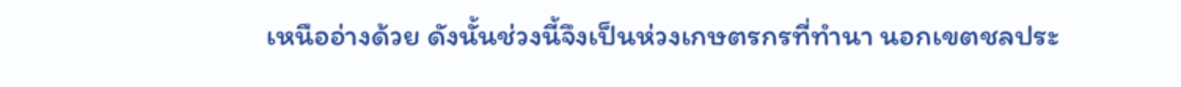เหนืออ่างด้วย ดังนั้นช่วงนี้จึงเป็นห่วงเกษตรกรที่ทำนา นอกเขตชลประ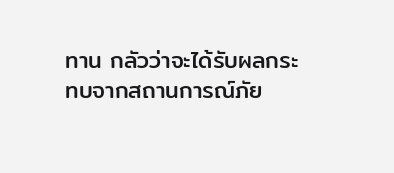ทาน กลัวว่าจะได้รับผลกระทบจากสถานการณ์ภัย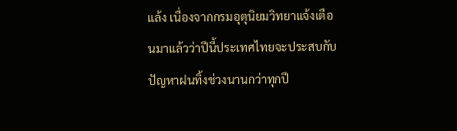แล้ง เนื่องจากกรมอุตุนิยมวิทยาแจ้งเตือนมาแล้วว่าปีนี้ประเทศไทยจะประสบกับปัญหาฝนทิ้งช่วงนานกว่าทุกปี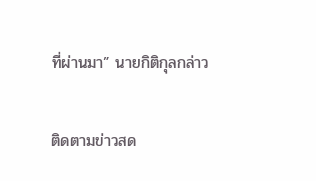ที่ผ่านมา” นายกิติกุลกล่าว

ติดตามข่าวสด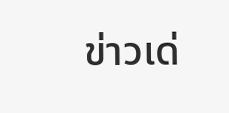ข่าวเด่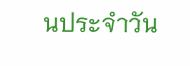นประจำวัน